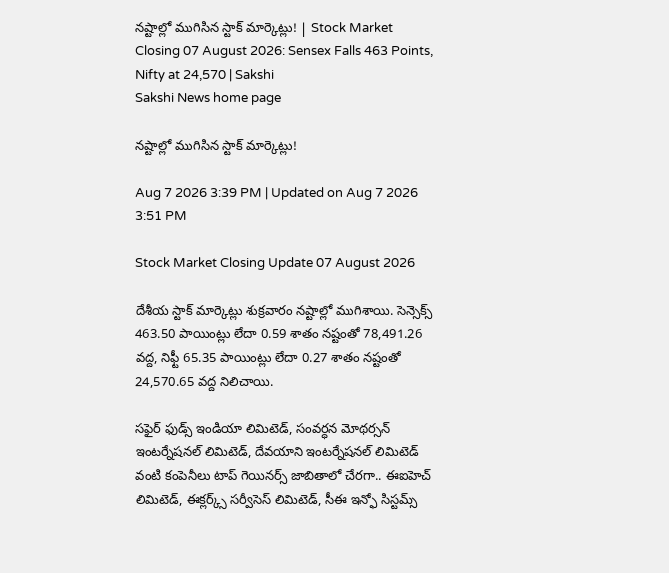నష్టాల్లో ముగిసిన స్టాక్ మార్కెట్లు! | Stock Market Closing 07 August 2026: Sensex Falls 463 Points, Nifty at 24,570 | Sakshi
Sakshi News home page

నష్టాల్లో ముగిసిన స్టాక్ మార్కెట్లు!

Aug 7 2026 3:39 PM | Updated on Aug 7 2026 3:51 PM

Stock Market Closing Update 07 August 2026

దేశీయ స్టాక్ మార్కెట్లు శుక్రవారం నష్టాల్లో ముగిశాయి. సెన్సెక్స్ 463.50 పాయింట్లు లేదా 0.59 శాతం నష్టంతో 78,491.26 వద్ద, నిఫ్టీ 65.35 పాయింట్లు లేదా 0.27 శాతం నష్టంతో 24,570.65 వద్ద నిలిచాయి.

సఫైర్ ఫుడ్స్ ఇండియా లిమిటెడ్, సంవర్ధన మోథర్సన్ ఇంటర్నేషనల్ లిమిటెడ్, దేవయాని ఇంటర్నేషనల్ లిమిటెడ్ వంటి కంపెనీలు టాప్ గెయినర్స్ జాబితాలో చేరగా.. ఈఐహెచ్ లిమిటెడ్, ఈక్లర్క్స్ సర్వీసెస్ లిమిటెడ్, సీఈ ఇన్ఫో సిస్టమ్స్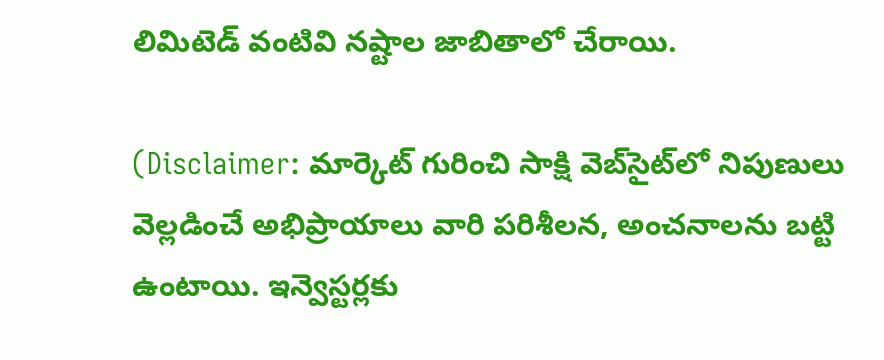లిమిటెడ్ వంటివి నష్టాల జాబితాలో చేరాయి.

(Disclaimer: మార్కెట్ గురించి సాక్షి వెబ్‌సైట్‌లో నిపుణులు వెల్లడించే అభిప్రాయాలు వారి పరిశీలన, అంచనాలను బట్టి ఉంటాయి. ఇన్వెస్టర్లకు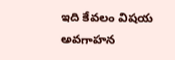ఇది కేవలం విషయ అవగాహన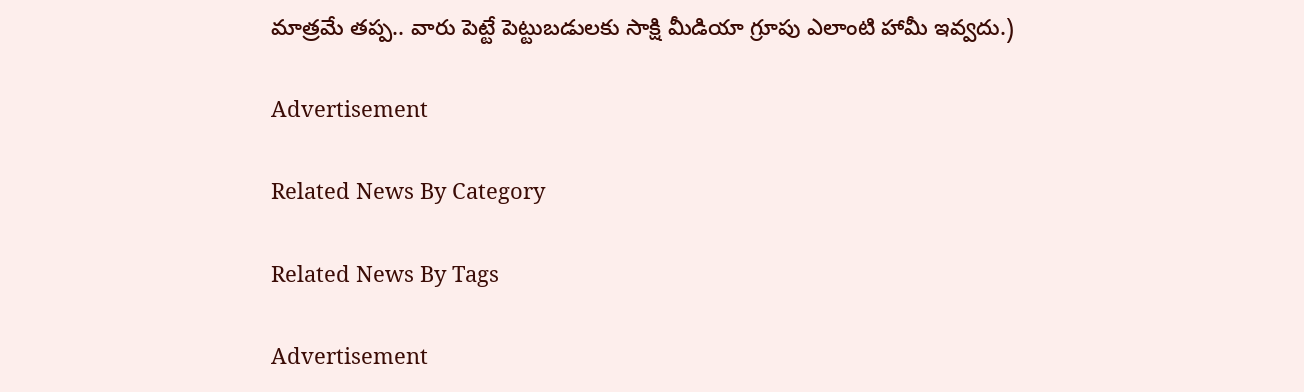మాత్రమే తప్ప.. వారు పెట్టే పెట్టుబడులకు సాక్షి మీడియా గ్రూపు ఎలాంటి హామీ ఇవ్వదు.)

Advertisement

Related News By Category

Related News By Tags

Advertisement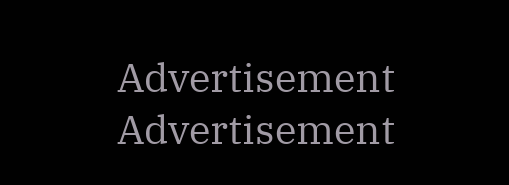Advertisement
Advertisement